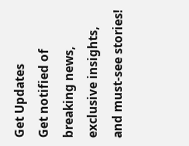Get Updates
Get notified of breaking news, exclusive insights, and must-see stories!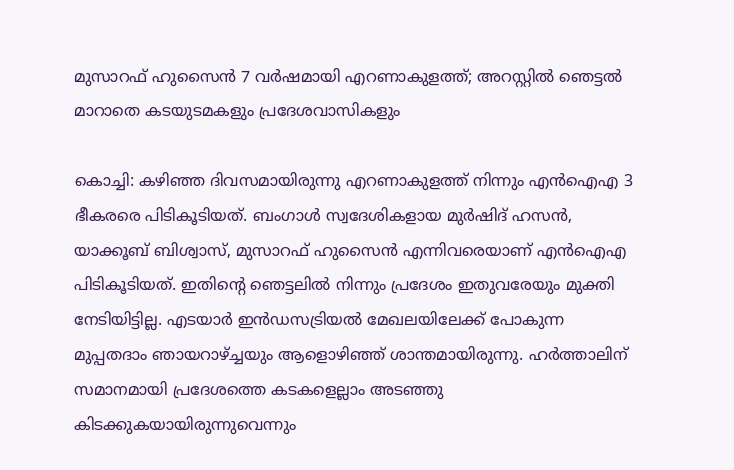മുസാറഫ് ഹുസൈന്‍ 7 വര്‍ഷമായി എറണാകുളത്ത്; അറസ്റ്റില്‍ ഞെട്ടല്‍ മാറാതെ കടയുടമകളും പ്രദേശവാസികളും

കൊച്ചി: കഴിഞ്ഞ ദിവസമായിരുന്നു എറണാകുളത്ത് നിന്നും എന്‍ഐഎ 3 ഭീകരരെ പിടികൂടിയത്. ബംഗാള്‍ സ്വദേശികളായ മുര്‍ഷിദ് ഹസന്‍, യാക്കൂബ് ബിശ്വാസ്, മുസാറഫ് ഹുസൈന്‍ എന്നിവരെയാണ് എന്‍ഐഎ പിടികൂടിയത്. ഇതിന്റെ ഞെട്ടലില്‍ നിന്നും പ്രദേശം ഇതുവരേയും മുക്തി നേടിയിട്ടില്ല. എടയാര്‍ ഇന്‍ഡസട്രിയല്‍ മേഖലയിലേക്ക് പോകുന്ന മുപ്പതദാം ഞായറാഴ്ച്ചയും ആളൊഴിഞ്ഞ് ശാന്തമായിരുന്നു. ഹര്‍ത്താലിന് സമാനമായി പ്രദേശത്തെ കടകളെല്ലാം അടഞ്ഞു കിടക്കുകയായിരുന്നുവെന്നും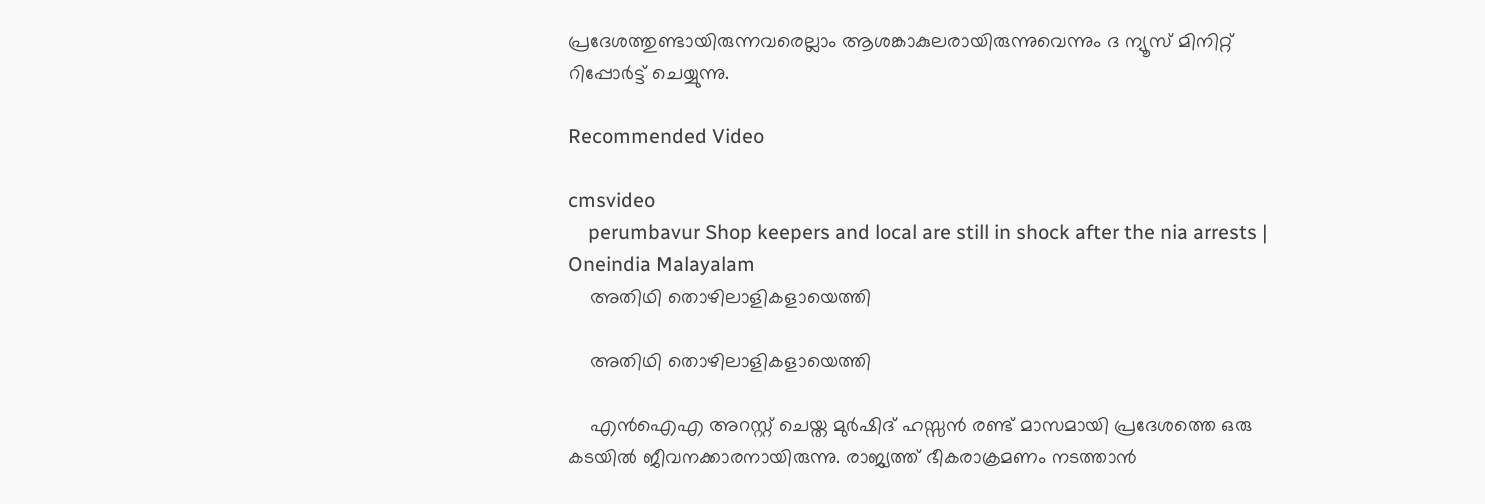പ്രദേശത്തുണ്ടായിരുന്നവരെല്ലാം ആശങ്കാകുലരായിരുന്നുവെന്നും ദ ന്യൂസ് മിനിറ്റ് റിപ്പോര്‍ട്ട് ചെയ്യുന്നു.

Recommended Video

cmsvideo
    perumbavur Shop keepers and local are still in shock after the nia arrests | Oneindia Malayalam
    അതിഥി തൊഴിലാളികളായെത്തി

    അതിഥി തൊഴിലാളികളായെത്തി

    എന്‍ഐഎ അറസ്റ്റ് ചെയ്ത മുര്‍ഷിദ് ഹസ്സന്‍ രണ്ട് മാസമായി പ്രദേശത്തെ ഒരു കടയില്‍ ജീവനക്കാരനായിരുന്നു. രാജ്യത്ത് ഭീകരാക്രമണം നടത്താന്‍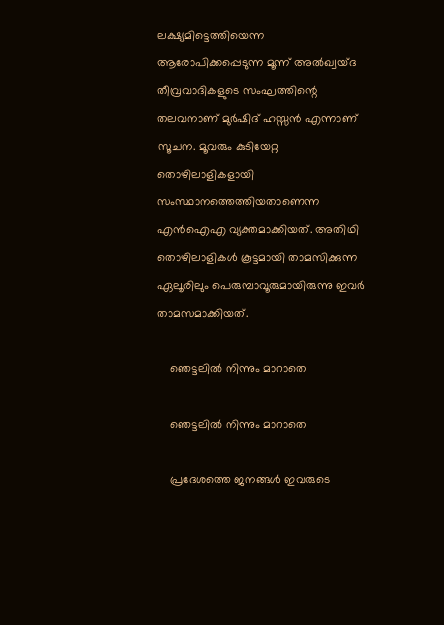ലക്ഷ്യമിട്ടെത്തിയെന്ന ആരോപിക്കപ്പെടുന്ന മൂന്ന് അല്‍ഖ്വയ്ദ തീവ്രവാദികളുടെ സംഘത്തിന്റെ തലവനാണ് മുര്‍ഷിദ് ഹസ്സന്‍ എന്നാണ് സൂചന. മൂവരും കുടിയേറ്റ തൊഴിലാളികളായി സംസ്ഥാനത്തെത്തിയതാണെന്ന എന്‍ഐഎ വ്യക്തമാക്കിയത്. അതിഥി തൊഴിലാളികള്‍ കൂട്ടമായി താമസിക്കുന്ന ഏലൂരിലും പെരുമ്പാവൂരുമായിരുന്നു ഇവര്‍ താമസമാക്കിയത്.

    ഞെട്ടലില്‍ നിന്നും മാറാതെ

    ഞെട്ടലില്‍ നിന്നും മാറാതെ

    പ്രദേശത്തെ ജനങ്ങള്‍ ഇവരുടെ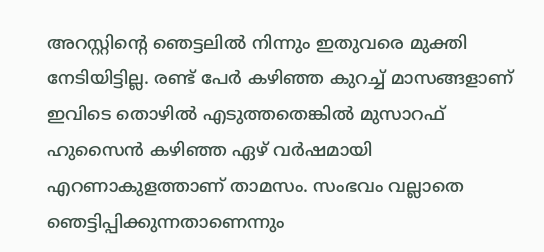അറസ്റ്റിന്റെ ഞെട്ടലില്‍ നിന്നും ഇതുവരെ മുക്തി നേടിയിട്ടില്ല. രണ്ട് പേര്‍ കഴിഞ്ഞ കുറച്ച് മാസങ്ങളാണ് ഇവിടെ തൊഴില്‍ എടുത്തതെങ്കില്‍ മുസാറഫ് ഹുസൈന്‍ കഴിഞ്ഞ ഏഴ് വര്‍ഷമായി എറണാകുളത്താണ് താമസം. സംഭവം വല്ലാതെ ഞെട്ടിപ്പിക്കുന്നതാണെന്നും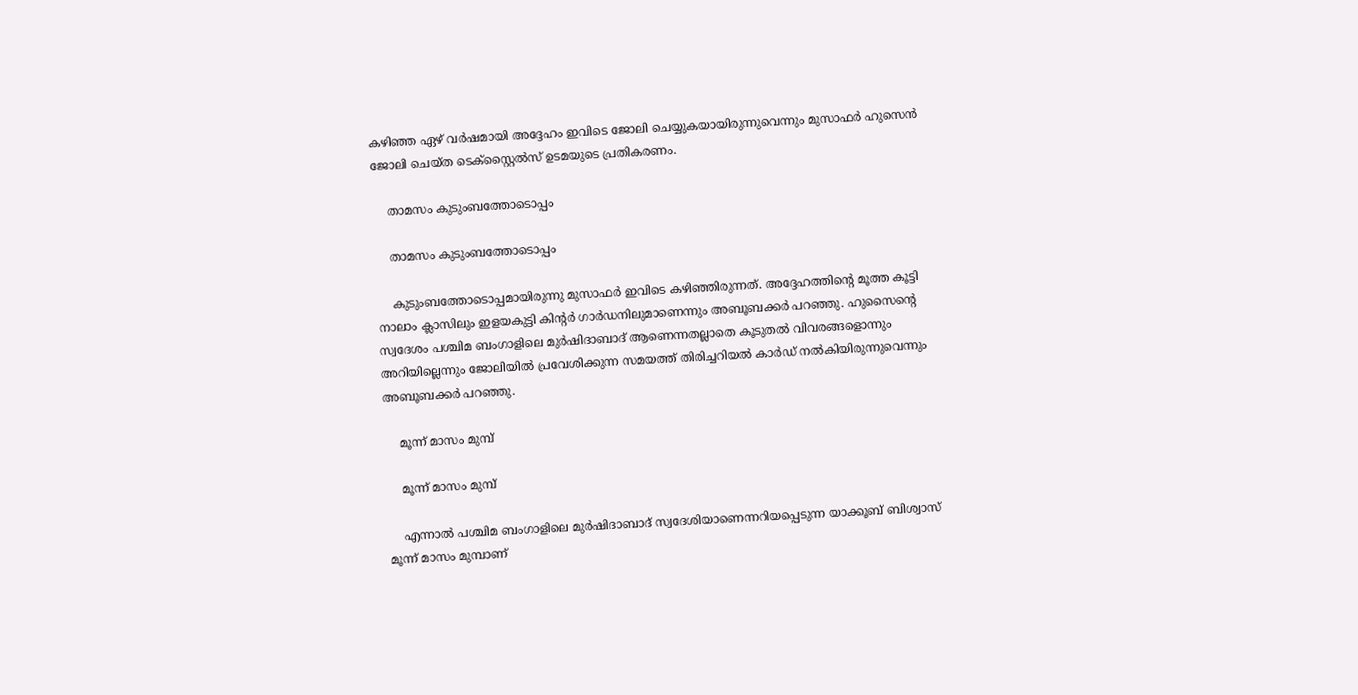കഴിഞ്ഞ ഏഴ് വര്‍ഷമായി അദ്ദേഹം ഇവിടെ ജോലി ചെയ്യുകയായിരുന്നുവെന്നും മുസാഫര്‍ ഹുസെന്‍ ജോലി ചെയ്ത ടെക്‌സ്റ്റൈല്‍സ് ഉടമയുടെ പ്രതികരണം.

    താമസം കുടുംബത്തോടൊപ്പം

    താമസം കുടുംബത്തോടൊപ്പം

    കുടുംബത്തോടൊപ്പമായിരുന്നു മുസാഫര്‍ ഇവിടെ കഴിഞ്ഞിരുന്നത്. അദ്ദേഹത്തിന്റെ മൂത്ത കൂട്ടി നാലാം ക്ലാസിലും ഇളയകുട്ടി കിന്റര്‍ ഗാര്‍ഡനിലുമാണെന്നും അബൂബക്കര്‍ പറഞ്ഞു. ഹുസൈന്റെ സ്വദേശം പശ്ചിമ ബംഗാളിലെ മുര്‍ഷിദാബാദ് ആണെന്നതല്ലാതെ കൂടുതല്‍ വിവരങ്ങളൊന്നും അറിയില്ലെന്നും ജോലിയില്‍ പ്രവേശിക്കുന്ന സമയത്ത് തിരിച്ചറിയല്‍ കാര്‍ഡ് നല്‍കിയിരുന്നുവെന്നും അബൂബക്കര്‍ പറഞ്ഞു.

    മൂന്ന് മാസം മുമ്പ്

    മൂന്ന് മാസം മുമ്പ്

    എന്നാല്‍ പശ്ചിമ ബംഗാളിലെ മുര്‍ഷിദാബാദ് സ്വദേശിയാണെന്നറിയപ്പെടുന്ന യാക്കൂബ് ബിശ്വാസ് മൂന്ന് മാസം മുമ്പാണ്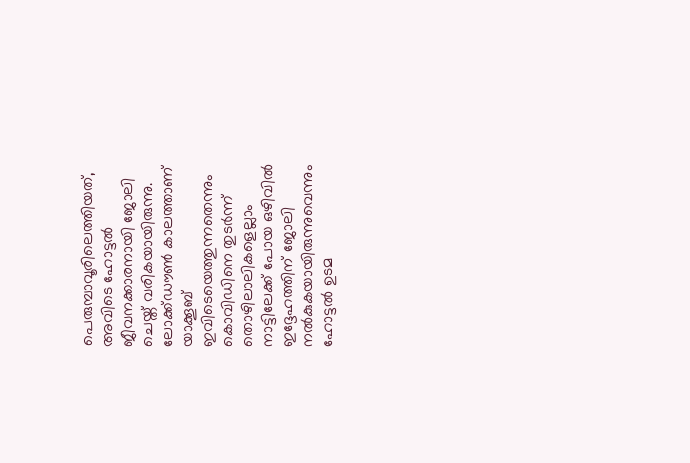പെരുമ്പാവൂരിലെത്തിയത്, അവിടെ ഹോട്ടല്‍ ജീവനക്കാരനായി ജോലി ചെയ്ത് വരികയായിരുന്നു. ലോക്ക്ഡൗണ്‍ കാലത്താണ് യാക്കൂബ് ഇവിടെയെത്തുന്നതെന്നും കൊവിഡിനെ തുടര്‍ന്ന് തൊഴിലാലികളെല്ലാം നാട്ടിലേക്ക് പോയ ഒഴിവില്‍ ഇദ്ദേഹത്തിന് ജോലി നല്‍കുകയായിരുന്നുവെന്നും ഹോട്ടല്‍ ഉടമ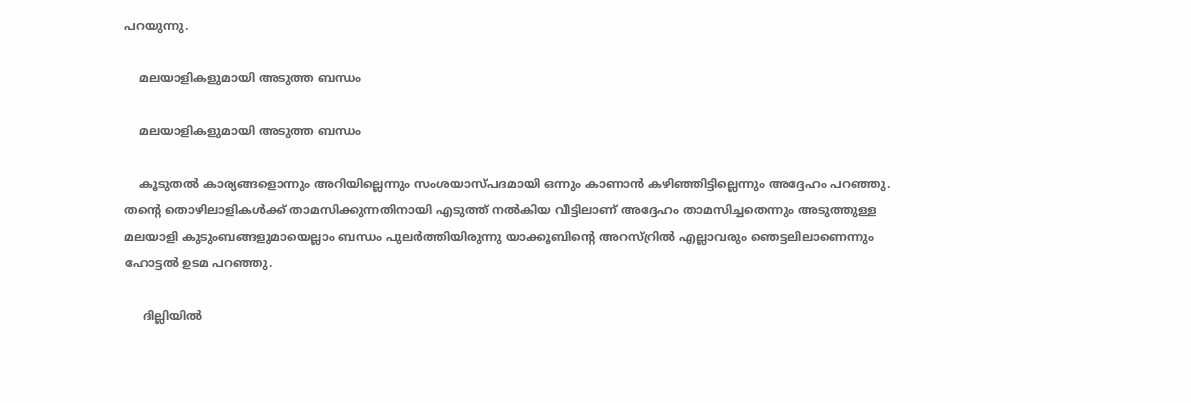പറയുന്നു.

    മലയാളികളുമായി അടുത്ത ബന്ധം

    മലയാളികളുമായി അടുത്ത ബന്ധം

    കൂടുതല്‍ കാര്യങ്ങളൊന്നും അറിയില്ലെന്നും സംശയാസ്പദമായി ഒന്നും കാണാന്‍ കഴിഞ്ഞിട്ടില്ലെന്നും അദ്ദേഹം പറഞ്ഞു. തന്റെ തൊഴിലാളികള്‍ക്ക് താമസിക്കുന്നതിനായി എടുത്ത് നല്‍കിയ വീട്ടിലാണ് അദ്ദേഹം താമസിച്ചതെന്നും അടുത്തുള്ള മലയാളി കുടുംബങ്ങളുമായെല്ലാം ബന്ധം പുലര്‍ത്തിയിരുന്നു യാക്കൂബിന്റെ അറസ്റ്രില്‍ എല്ലാവരും ഞെട്ടലിലാണെന്നും ഹോട്ടല്‍ ഉടമ പറഞ്ഞു.

     ദില്ലിയില്‍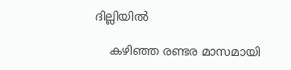ദില്ലിയില്‍

    കഴിഞ്ഞ രണ്ടര മാസമായി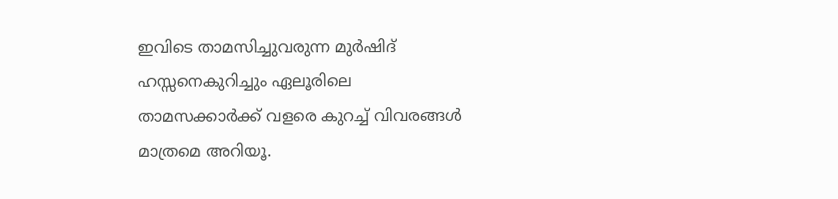ഇവിടെ താമസിച്ചുവരുന്ന മുര്‍ഷിദ് ഹസ്സനെകുറിച്ചും ഏലൂരിലെ താമസക്കാര്‍ക്ക് വളരെ കുറച്ച് വിവരങ്ങള്‍ മാത്രമെ അറിയൂ.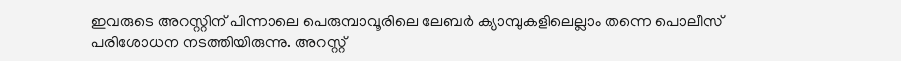ഇവരുടെ അറസ്റ്റിന് പിന്നാലെ പെരുമ്പാവൂരിലെ ലേബര്‍ ക്യാമ്പുകളിലെല്ലാം തന്നെ പൊലീസ് പരിശോധന നടത്തിയിരുന്നു. അറസ്റ്റ്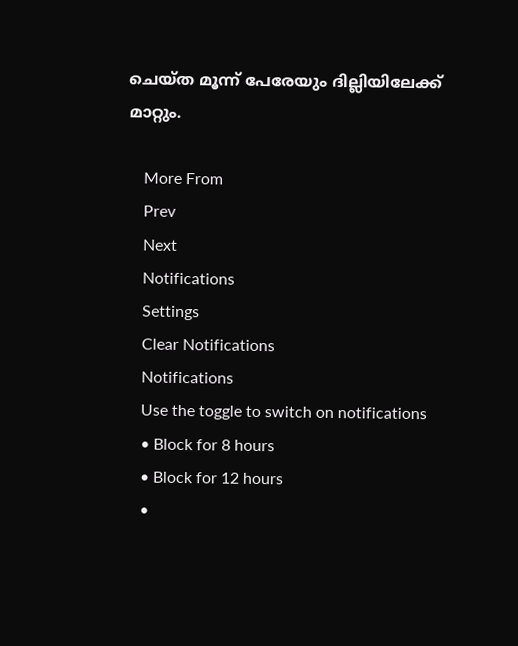ചെയ്ത മൂന്ന് പേരേയും ദില്ലിയിലേക്ക് മാറ്റും.

    More From
    Prev
    Next
    Notifications
    Settings
    Clear Notifications
    Notifications
    Use the toggle to switch on notifications
    • Block for 8 hours
    • Block for 12 hours
    •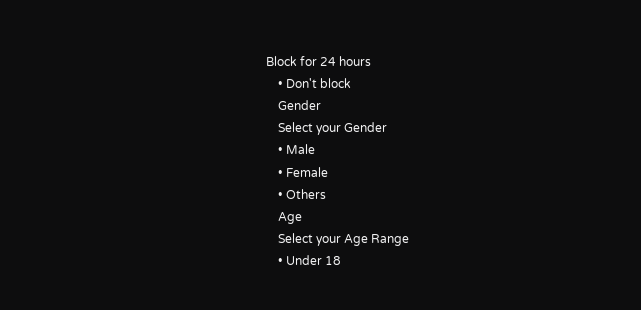Block for 24 hours
    • Don't block
    Gender
    Select your Gender
    • Male
    • Female
    • Others
    Age
    Select your Age Range
    • Under 18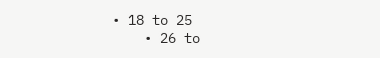• 18 to 25
    • 26 to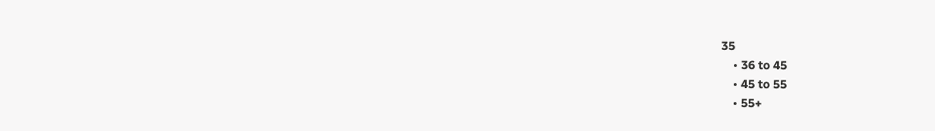35
    • 36 to 45
    • 45 to 55
    • 55+